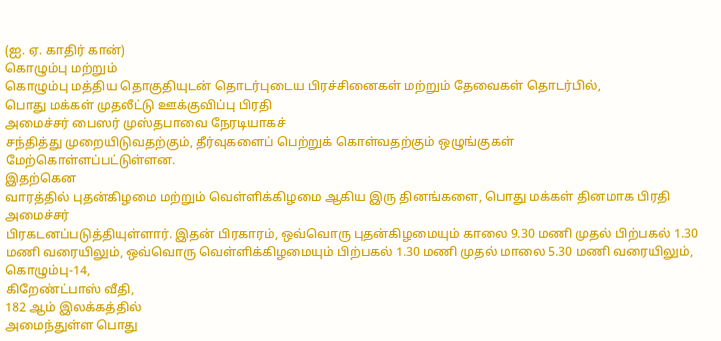(ஐ. ஏ. காதிர் கான்)
கொழும்பு மற்றும்
கொழும்பு மத்திய தொகுதியுடன் தொடர்புடைய பிரச்சினைகள் மற்றும் தேவைகள் தொடர்பில்,
பொது மக்கள் முதலீட்டு ஊக்குவிப்பு பிரதி
அமைச்சர் பைஸர் முஸ்தபாவை நேரடியாகச்
சந்தித்து முறையிடுவதற்கும், தீர்வுகளைப் பெற்றுக் கொள்வதற்கும் ஒழுங்குகள்
மேற்கொள்ளப்பட்டுள்ளன.
இதற்கென
வாரத்தில் புதன்கிழமை மற்றும் வெள்ளிக்கிழமை ஆகிய இரு தினங்களை, பொது மக்கள் தினமாக பிரதி அமைச்சர்
பிரகடனப்படுத்தியுள்ளார். இதன் பிரகாரம், ஒவ்வொரு புதன்கிழமையும் காலை 9.30 மணி முதல் பிற்பகல் 1.30 மணி வரையிலும், ஒவ்வொரு வெள்ளிக்கிழமையும் பிற்பகல் 1.30 மணி முதல் மாலை 5.30 மணி வரையிலும், கொழும்பு-14,
கிறேண்ட்பாஸ் வீதி,
182 ஆம் இலக்கத்தில்
அமைந்துள்ள பொது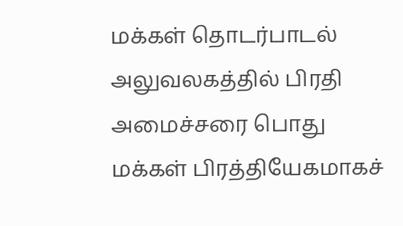மக்கள் தொடர்பாடல்
அலுவலகத்தில் பிரதி அமைச்சரை பொது மக்கள் பிரத்தியேகமாகச்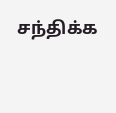சந்திக்க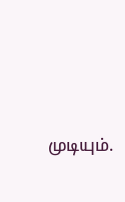முடியும்.